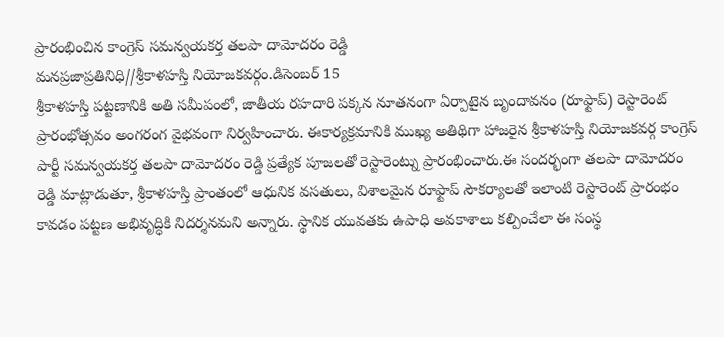ప్రారంభించిన కాంగ్రెస్ సమన్వయకర్త తలపా దామోదరం రెడ్డి
మనప్రజాప్రతినిధి//శ్రీకాళహస్తి నియోజకవర్గం.డిసెంబర్ 15
శ్రీకాళహస్తి పట్టణానికి అతి సమీపంలో, జాతీయ రహదారి పక్కన నూతనంగా ఏర్పాటైన బృందావనం (రూఫ్టాప్) రెస్టారెంట్ ప్రారంభోత్సవం అంగరంగ వైభవంగా నిర్వహించారు. ఈకార్యక్రమానికి ముఖ్య అతిథిగా హాజరైన శ్రీకాళహస్తి నియోజకవర్గ కాంగ్రెస్ పార్టీ సమన్వయకర్త తలపా దామోదరం రెడ్డి ప్రత్యేక పూజలతో రెస్టారెంట్ను ప్రారంభించారు.ఈ సందర్భంగా తలపా దామోదరం రెడ్డి మాట్లాడుతూ, శ్రీకాళహస్తి ప్రాంతంలో ఆధునిక వసతులు, విశాలమైన రూఫ్టాప్ సౌకర్యాలతో ఇలాంటి రెస్టారెంట్ ప్రారంభం కావడం పట్టణ అభివృద్ధికి నిదర్శనమని అన్నారు. స్థానిక యువతకు ఉపాధి అవకాశాలు కల్పించేలా ఈ సంస్థ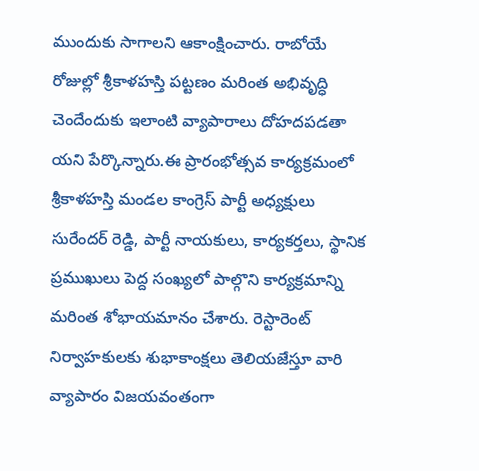ముందుకు సాగాలని ఆకాంక్షించారు. రాబోయే రోజుల్లో శ్రీకాళహస్తి పట్టణం మరింత అభివృద్ధి చెందేందుకు ఇలాంటి వ్యాపారాలు దోహదపడతా యని పేర్కొన్నారు.ఈ ప్రారంభోత్సవ కార్యక్రమంలో శ్రీకాళహస్తి మండల కాంగ్రెస్ పార్టీ అధ్యక్షులు సురేందర్ రెడ్డి, పార్టీ నాయకులు, కార్యకర్తలు, స్థానిక ప్రముఖులు పెద్ద సంఖ్యలో పాల్గొని కార్యక్రమాన్ని మరింత శోభాయమానం చేశారు. రెస్టారెంట్ నిర్వాహకులకు శుభాకాంక్షలు తెలియజేస్తూ వారి వ్యాపారం విజయవంతంగా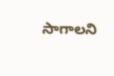సాగాలని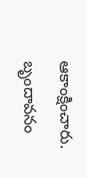ఆకాంక్షించారు.
బృందావనం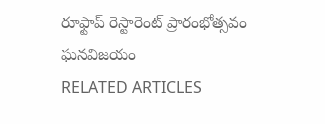రూఫ్టాప్ రెస్టారెంట్ ప్రారంభోత్సవం ఘనవిజయం
RELATED ARTICLES